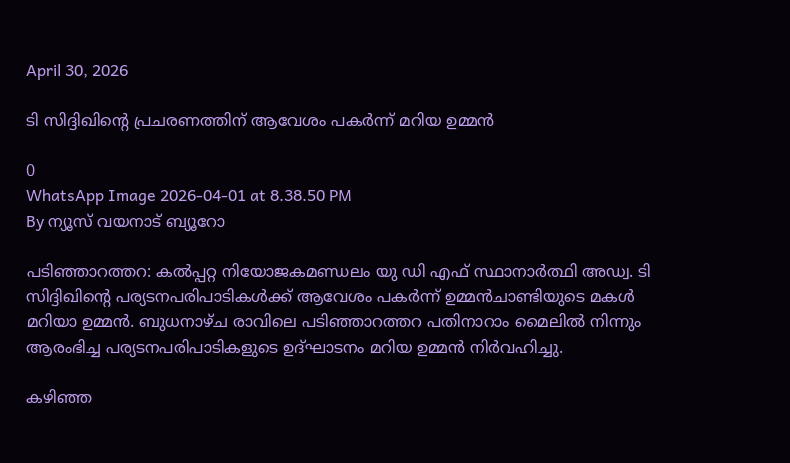April 30, 2026

ടി സിദ്ദിഖിന്റെ പ്രചരണത്തിന് ആവേശം പകര്‍ന്ന് മറിയ ഉമ്മന്‍

0
WhatsApp Image 2026-04-01 at 8.38.50 PM
By ന്യൂസ് വയനാട് ബ്യൂറോ

പടിഞ്ഞാറത്തറ: കല്‍പ്പറ്റ നിയോജകമണ്ഡലം യു ഡി എഫ് സ്ഥാനാർത്ഥി അഡ്വ. ടി സിദ്ദിഖിന്റെ പര്യടനപരിപാടികള്‍ക്ക് ആവേശം പകര്‍ന്ന് ഉമ്മന്‍ചാണ്ടിയുടെ മകള്‍ മറിയാ ഉമ്മന്‍. ബുധനാഴ്ച രാവിലെ പടിഞ്ഞാറത്തറ പതിനാറാം മൈലില്‍ നിന്നും ആരംഭിച്ച പര്യടനപരിപാടികളുടെ ഉദ്ഘാടനം മറിയ ഉമ്മന്‍ നിര്‍വഹിച്ചു.

കഴിഞ്ഞ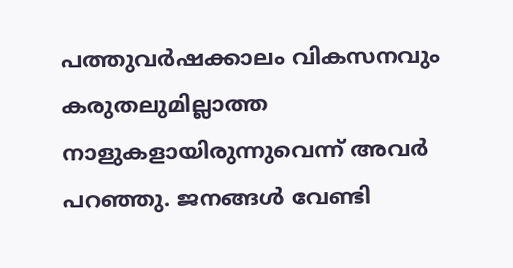പത്തുവര്‍ഷക്കാലം വികസനവും കരുതലുമില്ലാത്ത നാളുകളായിരുന്നുവെന്ന് അവര്‍ പറഞ്ഞു. ജനങ്ങള്‍ വേണ്ടി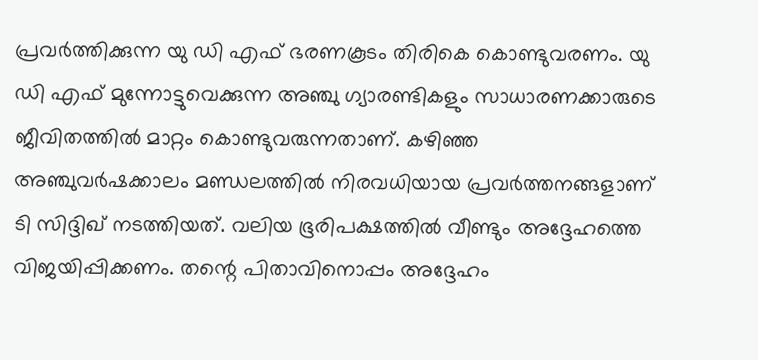പ്രവര്‍ത്തിക്കുന്ന യു ഡി എഫ് ഭരണകൂടം തിരികെ കൊണ്ടുവരണം. യു ഡി എഫ് മുന്നോട്ടുവെക്കുന്ന അഞ്ചു ഗ്യാരണ്ടികളും സാധാരണക്കാരുടെ ജീവിതത്തില്‍ മാറ്റം കൊണ്ടുവരുന്നതാണ്. കഴിഞ്ഞ അഞ്ചുവര്‍ഷക്കാലം മണ്ഡലത്തില്‍ നിരവധിയായ പ്രവര്‍ത്തനങ്ങളാണ് ടി സിദ്ദിഖ് നടത്തിയത്. വലിയ ഭൂരിപക്ഷത്തില്‍ വീണ്ടും അദ്ദേഹത്തെ വിജയിപ്പിക്കണം. തന്റെ പിതാവിനൊപ്പം അദ്ദേഹം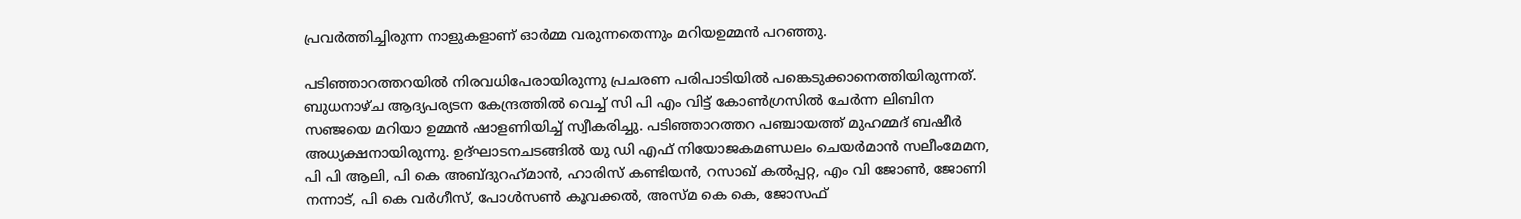പ്രവര്‍ത്തിച്ചിരുന്ന നാളുകളാണ് ഓര്‍മ്മ വരുന്നതെന്നും മറിയഉമ്മന്‍ പറഞ്ഞു.

പടിഞ്ഞാറത്തറയില്‍ നിരവധിപേരായിരുന്നു പ്രചരണ പരിപാടിയില്‍ പങ്കെടുക്കാനെത്തിയിരുന്നത്. ബുധനാഴ്ച ആദ്യപര്യടന കേന്ദ്രത്തില്‍ വെച്ച് സി പി എം വിട്ട് കോണ്‍ഗ്രസില്‍ ചേര്‍ന്ന ലിബിന സഞ്ജയെ മറിയാ ഉമ്മന്‍ ഷാളണിയിച്ച് സ്വീകരിച്ചു. പടിഞ്ഞാറത്തറ പഞ്ചായത്ത് മുഹമ്മദ് ബഷീര്‍ അധ്യക്ഷനായിരുന്നു. ഉദ്ഘാടനചടങ്ങില്‍ യു ഡി എഫ് നിയോജകമണ്ഡലം ചെയര്‍മാന്‍ സലീംമേമന, പി പി ആലി, പി കെ അബ്ദുറഹ്‌മാന്‍, ഹാരിസ് കണ്ടിയന്‍, റസാഖ് കല്‍പ്പറ്റ, എം വി ജോണ്‍, ജോണി നന്നാട്, പി കെ വര്‍ഗീസ്, പോള്‍സണ്‍ കൂവക്കല്‍, അസ്മ കെ കെ, ജോസഫ്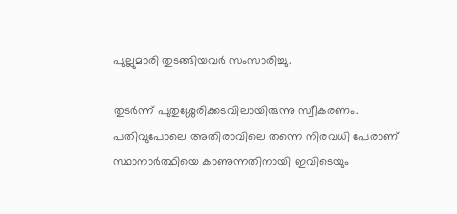പുല്ലുമാരി തുടങ്ങിയവര്‍ സംസാരിച്ചു.

തുടര്‍ന്ന് പുതുശ്ശേരിക്കടവിലായിരുന്നു സ്വീകരണം. പതിവുപോലെ അതിരാവിലെ തന്നെ നിരവധി പേരാണ് സ്ഥാനാർത്ഥിയെ കാണുന്നതിനായി ഇവിടെയും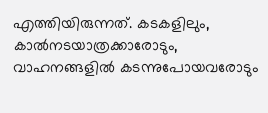എത്തിയിരുന്നത്. കടകളിലും, കാല്‍നടയാത്രക്കാരോടും, വാഹനങ്ങളില്‍ കടന്നുപോയവരോടും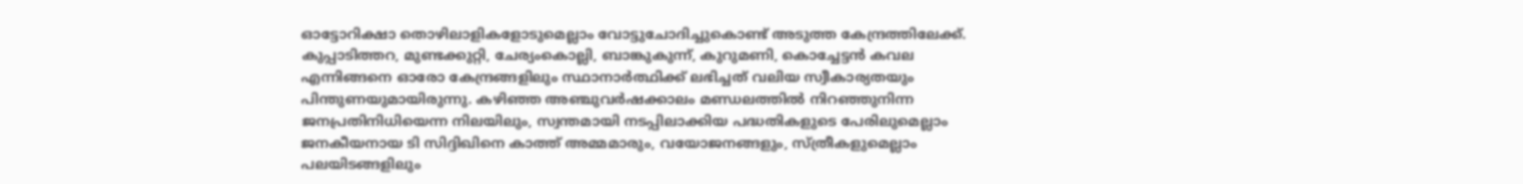ഓട്ടോറിക്ഷാ തൊഴിലാളികളോടുമെല്ലാം വോട്ടുചോദിച്ചുകൊണ്ട് അടുത്ത കേന്ദ്രത്തിലേക്ക്. കുപ്പാടിത്തറ, മുണ്ടക്കുറ്റി, ചേര്യംകൊല്ലി, ബാങ്കുകുന്ന്, കുറുമണി, കൊച്ചേട്ടന്‍ കവല എന്നിങ്ങനെ ഓരോ കേന്ദ്രങ്ങളിലും സ്ഥാനാർത്ഥിക്ക് ലഭിച്ചത് വലിയ സ്വീകാര്യതയും പിന്തുണയുമായിരുന്നു. കഴിഞ്ഞ അഞ്ചുവര്‍ഷക്കാലം മണ്ഡലത്തില്‍ നിറഞ്ഞുനിന്ന ജനപ്രതിനിധിയെന്ന നിലയിലും, സ്വന്തമായി നടപ്പിലാക്കിയ പദ്ധതികളുടെ പേരിലുമെല്ലാം ജനകീയനായ ടി സിദ്ദിഖിനെ കാത്ത് അമ്മമാരും, വയോജനങ്ങളും, സ്ത്രീകളുമെല്ലാം പലയിടങ്ങളിലും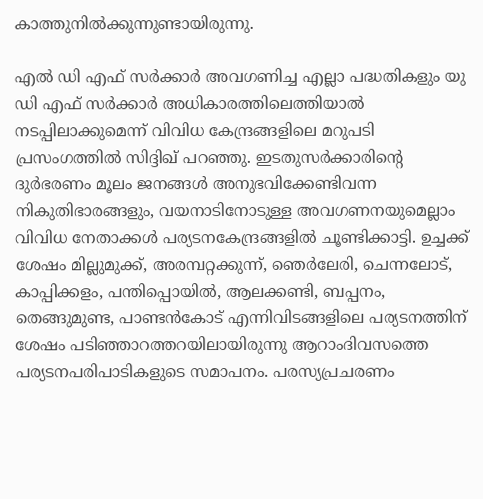കാത്തുനില്‍ക്കുന്നുണ്ടായിരുന്നു.

എല്‍ ഡി എഫ് സര്‍ക്കാര്‍ അവഗണിച്ച എല്ലാ പദ്ധതികളും യു ഡി എഫ് സര്‍ക്കാര്‍ അധികാരത്തിലെത്തിയാല്‍ നടപ്പിലാക്കുമെന്ന് വിവിധ കേന്ദ്രങ്ങളിലെ മറുപടി പ്രസംഗത്തില്‍ സിദ്ദിഖ് പറഞ്ഞു. ഇടതുസര്‍ക്കാരിന്റെ ദുര്‍ഭരണം മൂലം ജനങ്ങള്‍ അനുഭവിക്കേണ്ടിവന്ന നികുതിഭാരങ്ങളും, വയനാടിനോടുള്ള അവഗണനയുമെല്ലാം വിവിധ നേതാക്കള്‍ പര്യടനകേന്ദ്രങ്ങളില്‍ ചൂണ്ടിക്കാട്ടി. ഉച്ചക്ക് ശേഷം മില്ലുമുക്ക്, അരമ്പറ്റക്കുന്ന്, ഞെര്‍ലേരി, ചെന്നലോട്, കാപ്പിക്കളം, പന്തിപ്പൊയില്‍, ആലക്കണ്ടി, ബപ്പനം, തെങ്ങുമുണ്ട, പാണ്ടന്‍കോട് എന്നിവിടങ്ങളിലെ പര്യടനത്തിന് ശേഷം പടിഞ്ഞാറത്തറയിലായിരുന്നു ആറാംദിവസത്തെ പര്യടനപരിപാടികളുടെ സമാപനം. പരസ്യപ്രചരണം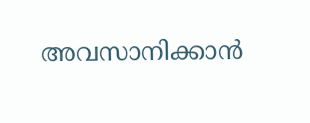അവസാനിക്കാന്‍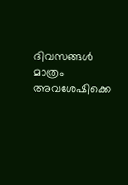ദിവസങ്ങള്‍ മാത്രം അവശേഷിക്കെ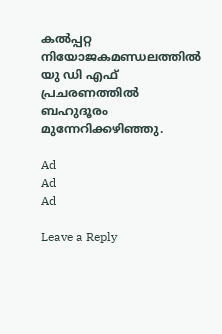കല്‍പ്പറ്റ നിയോജകമണ്ഡലത്തില്‍ യു ഡി എഫ് പ്രചരണത്തില്‍ ബഹുദൂരം മുന്നേറിക്കഴിഞ്ഞു.

Ad
Ad
Ad

Leave a Reply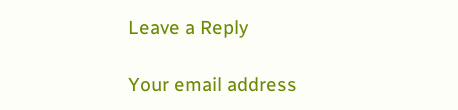Leave a Reply

Your email address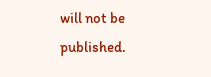will not be published.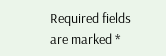Required fields are marked *